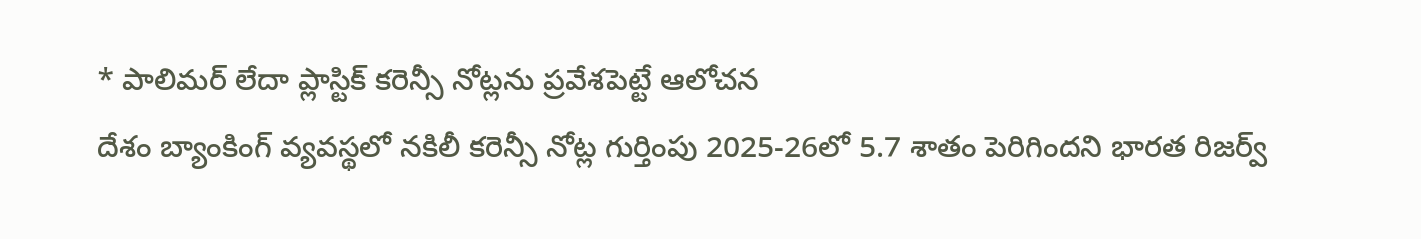* పాలిమర్ లేదా ప్లాస్టిక్ కరెన్సీ నోట్లను ప్రవేశపెట్టే ఆలోచన
దేశం బ్యాంకింగ్ వ్యవస్థలో నకిలీ కరెన్సీ నోట్ల గుర్తింపు 2025-26లో 5.7 శాతం పెరిగిందని భారత రిజర్వ్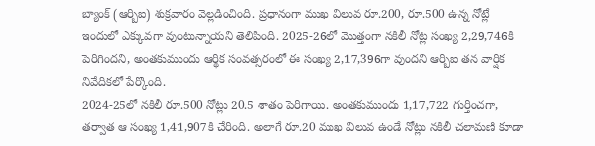బ్యాంక్ (ఆర్బిఐ) శుక్రవారం వెల్లడించింది. ప్రధానంగా ముఖ విలువ రూ.200, రూ.500 ఉన్న నోట్లే ఇందులో ఎక్కువగా వుంటున్నాయని తెలిపింది. 2025-26లో మొత్తంగా నకిలీ నోట్ల సంఖ్య 2,29,746కి పెరిగిందని, అంతకుముందు ఆర్థిక సంవత్సరంలో ఈ సంఖ్య 2,17,396గా వుందని ఆర్బిఐ తన వార్షిక నివేదికలో పేర్కొంది.
2024-25లో నకిలీ రూ.500 నోట్లు 20.5 శాతం పెరిగాయి. అంతకుముందు 1,17,722 గుర్తించగా, తర్వాత ఆ సంఖ్య 1,41,907కి చేరింది. అలాగే రూ.20 ముఖ విలువ ఉండే నోట్లు నకిలీ చలామణి కూడా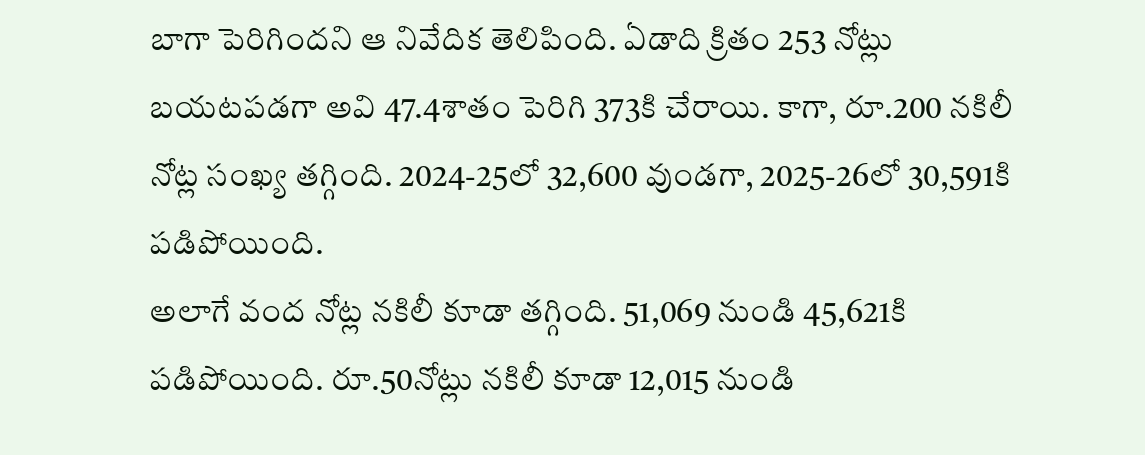బాగా పెరిగిందని ఆ నివేదిక తెలిపింది. ఏడాది క్రితం 253 నోట్లు బయటపడగా అవి 47.4శాతం పెరిగి 373కి చేరాయి. కాగా, రూ.200 నకిలీ నోట్ల సంఖ్య తగ్గింది. 2024-25లో 32,600 వుండగా, 2025-26లో 30,591కి పడిపోయింది.
అలాగే వంద నోట్ల నకిలీ కూడా తగ్గింది. 51,069 నుండి 45,621కి పడిపోయింది. రూ.50నోట్లు నకిలీ కూడా 12,015 నుండి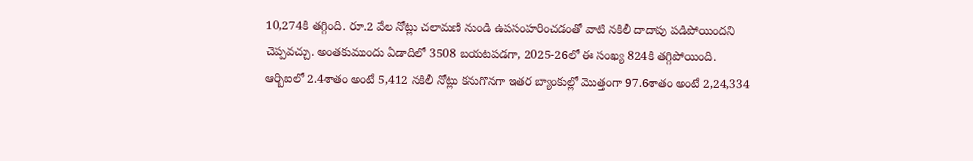10,274కి తగ్గింది. రూ.2 వేల నోట్లు చలామణి నుండి ఉపసంహరించడంతో వాటి నకిలీ దాదాపు పడిపోయిందని చెప్పవచ్చు. అంతకుముందు ఏడాదిలో 3508 బయటపడగా, 2025-26లో ఈ సంఖ్య 824కి తగ్గిపోయింది.
ఆర్బిఐలో 2.4శాతం అంటే 5,412 నకిలీ నోట్లు కనుగొనగా ఇతర బ్యాంకుల్లో మొత్తంగా 97.6శాతం అంటే 2,24,334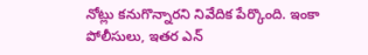నోట్లు కనుగొన్నారని నివేదిక పేర్కొంది. ఇంకా పోలీసులు, ఇతర ఎన్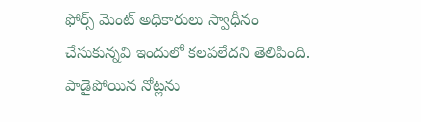ఫోర్స్ మెంట్ అధికారులు స్వాధీనం చేసుకున్నవి ఇందులో కలపలేదని తెలిపింది. పాడైపోయిన నోట్లను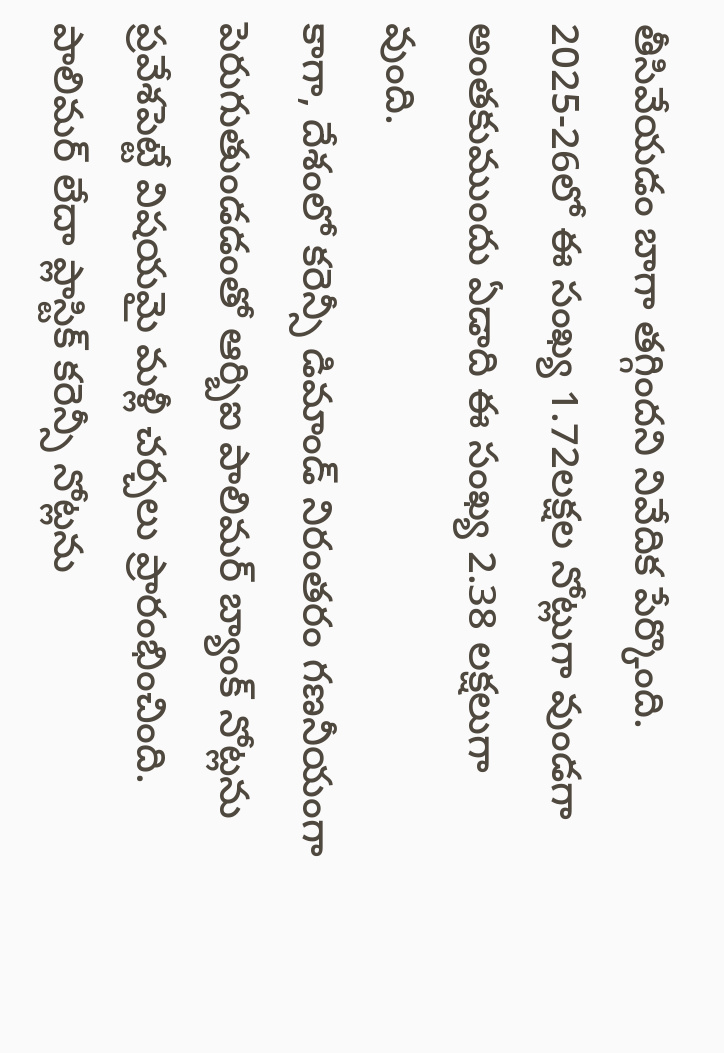తీసివేయడం బాగా తగ్గిందని నివేదిక పేర్కొంది. 2025-26లో ఈ సంఖ్య 1.72లక్షల నోట్లుగా వుండగా అంతకుముందు ఏడాది ఈ సంఖ్య 2.38 లక్షలుగా వుంది.
కాగా, దేశంలో కరెన్సీ డిమాండ్ నిరంతరం గణనీయంగా పెరుగుతుండడంతో ఆర్బిఐ పాలిమర్ బ్యాంక్ నోట్లను ప్రవేశపెట్టే విషయమై మళ్లీ చర్చలు ప్రారంభించింది. పాలిమర్ లేదా ప్లాస్టిక్ కరెన్సీ నోట్లను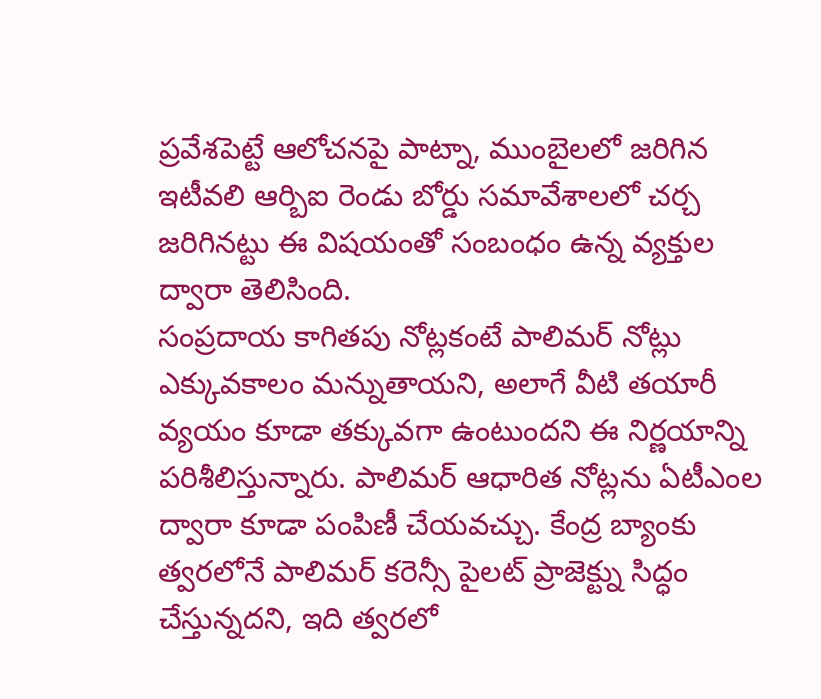ప్రవేశపెట్టే ఆలోచనపై పాట్నా, ముంబైలలో జరిగిన ఇటీవలి ఆర్బిఐ రెండు బోర్డు సమావేశాలలో చర్చ జరిగినట్టు ఈ విషయంతో సంబంధం ఉన్న వ్యక్తుల ద్వారా తెలిసింది.
సంప్రదాయ కాగితపు నోట్లకంటే పాలిమర్ నోట్లు ఎక్కువకాలం మన్నుతాయని, అలాగే వీటి తయారీ వ్యయం కూడా తక్కువగా ఉంటుందని ఈ నిర్ణయాన్ని పరిశీలిస్తున్నారు. పాలిమర్ ఆధారిత నోట్లను ఏటీఎంల ద్వారా కూడా పంపిణీ చేయవచ్చు. కేంద్ర బ్యాంకు త్వరలోనే పాలిమర్ కరెన్సీ పైలట్ ప్రాజెక్ట్ను సిద్ధం చేస్తున్నదని, ఇది త్వరలో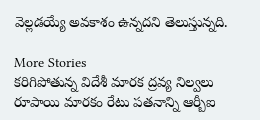వెల్లడయ్యే అవకాశం ఉన్నదని తెలుస్తున్నది.

More Stories
కరిగిపోతున్న విదేశీ మారక ద్రవ్య నిల్వలు
రూపాయి మారకం రేటు పతనాన్ని ఆర్బీఐ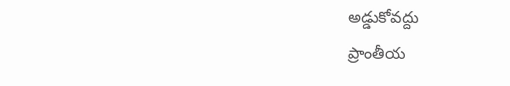అడ్డుకోవద్దు
ప్రాంతీయ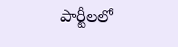పార్టీలలో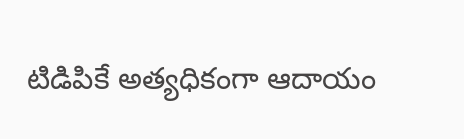టిడిపికే అత్యధికంగా ఆదాయం